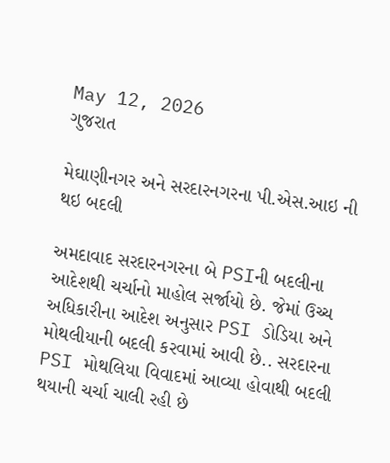May 12, 2026
ગુજરાત

મેઘાણીનગર અને સરદારનગરના પી.એસ.આઇ ની થઇ બદલી

અમદાવાદ સરદારનગરના બે PSIની બદલીના આદેશથી ચર્ચાનો માહોલ સર્જાયો છે. જેમાં ઉચ્ચ અધિકારીના આદેશ અનુસાર PSI ડોડિયા અને મોથલીયાની બદલી કરવામાં આવી છે.. સરદારના PSI મોથલિયા વિવાદમાં આવ્યા હોવાથી બદલી થયાની ચર્ચા ચાલી રહી છે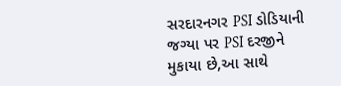સરદારનગર PSI ડોડિયાની જગ્યા પર PSI દરજીને મુકાયા છે,આ સાથે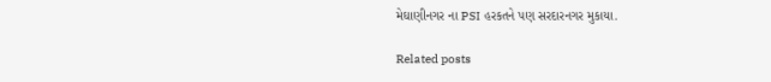મેઘાણીનગર ના PSI હરકતને પણ સરદારનગર મુકાયા.

Related posts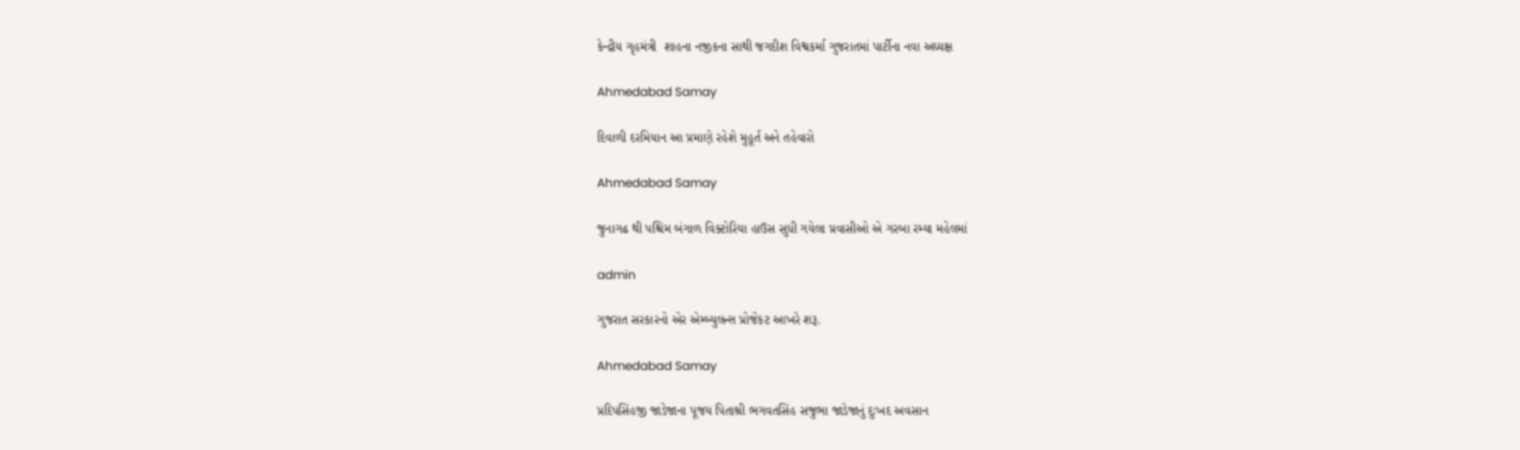કેન્‍દ્રીય ગૃહમંત્રી  શાહના નજીકના સાથી જગદીશ વિશ્વકર્મા ગુજરાતમાં પાર્ટીના નવા અધ્‍યક્ષ

Ahmedabad Samay

દિવાળી દરમિયાન આ પ્રમાણે રહેશે મુહૂર્ત અને તહેવારો

Ahmedabad Samay

જુનાગઢ થી પશ્ચિમ બંગાળ વિક્ટોરિયા હાઉસ સુધી ગયેલા પ્રવાસીઓ એ ગરબા રમ્યા મહેલમાં

admin

ગુજરાત સરકારનો એર એમ્બ્યુલન્સ પ્રોજેકટ આખરે શરૂ.

Ahmedabad Samay

પ્રદિપસિંહજી જાડેજાના પૂજય પિતાશ્રી ભગવતસિંહ સજુભા જાડેજાનું દુઃખદ અવસાન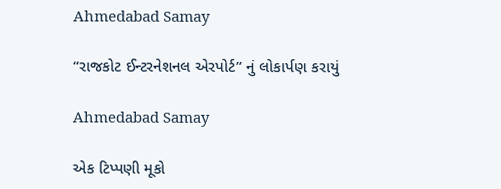Ahmedabad Samay

“રાજકોટ ઈન્ટરનેશનલ એરપોર્ટ” નું લોકાર્પણ કરાયું

Ahmedabad Samay

એક ટિપ્પણી મૂકો